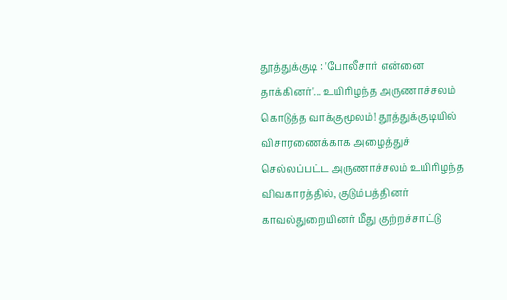தூத்துக்குடி : 'போலீசார் என்னை தாக்கினர்'... உயிரிழந்த அருணாச்சலம் கொடுத்த வாக்குமூலம்! தூத்துக்குடியில் விசாரணைக்காக அழைத்துச் செல்லப்பட்ட அருணாச்சலம் உயிரிழந்த விவகாரத்தில், குடும்பத்தினர் காவல்துறையினர் மீது குற்றச்சாட்டு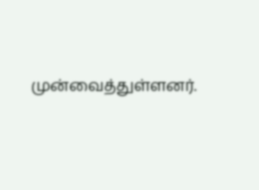முன்வைத்துள்ளனர்.